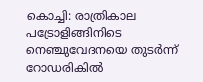കൊച്ചി: രാത്രികാല പട്രോളിങ്ങിനിടെ നെഞ്ചുവേദനയെ തുടർന്ന് റോഡരികിൽ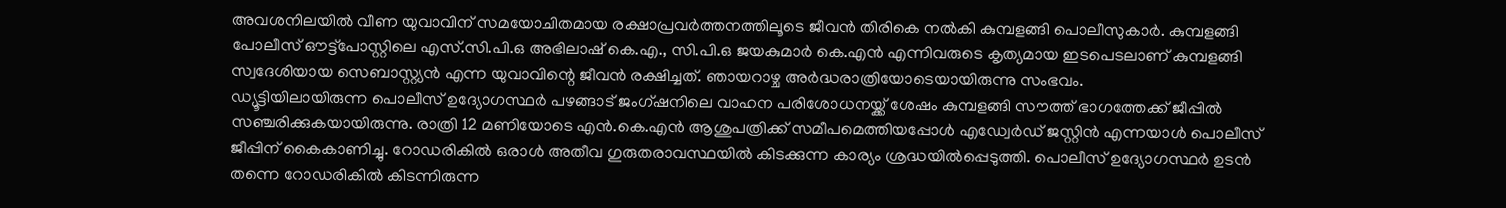അവശനിലയിൽ വീണ യുവാവിന് സമയോചിതമായ രക്ഷാപ്രവർത്തനത്തിലൂടെ ജീവൻ തിരികെ നൽകി കുമ്പളങ്ങി പൊലീസുകാർ. കുമ്പളങ്ങി പോലീസ് ഔട്ട്പോസ്റ്റിലെ എസ്.സി.പി.ഒ അഭിലാഷ് കെ.എ., സി.പി.ഒ ജയകുമാർ കെ.എൻ എന്നിവരുടെ കൃത്യമായ ഇടപെടലാണ് കുമ്പളങ്ങി സ്വദേശിയായ സെബാസ്റ്റ്യൻ എന്ന യുവാവിന്റെ ജീവൻ രക്ഷിച്ചത്. ഞായറാഴ്ച അർദ്ധരാത്രിയോടെയായിരുന്നു സംഭവം.
ഡ്യൂട്ടിയിലായിരുന്ന പൊലീസ് ഉദ്യോഗസ്ഥർ പഴങ്ങാട് ജംഗ്ഷനിലെ വാഹന പരിശോധനയ്ക്ക് ശേഷം കുമ്പളങ്ങി സൗത്ത് ഭാഗത്തേക്ക് ജീപ്പിൽ സഞ്ചരിക്കുകയായിരുന്നു. രാത്രി 12 മണിയോടെ എൻ.കെ.എൻ ആശുപത്രിക്ക് സമീപമെത്തിയപ്പോൾ എഡ്വേർഡ് ജസ്റ്റിൻ എന്നയാൾ പൊലീസ് ജീപ്പിന് കൈകാണിച്ചു. റോഡരികിൽ ഒരാൾ അതീവ ഗുരുതരാവസ്ഥയിൽ കിടക്കുന്ന കാര്യം ശ്രദ്ധയിൽപ്പെടുത്തി. പൊലീസ് ഉദ്യോഗസ്ഥർ ഉടൻ തന്നെ റോഡരികിൽ കിടന്നിരുന്ന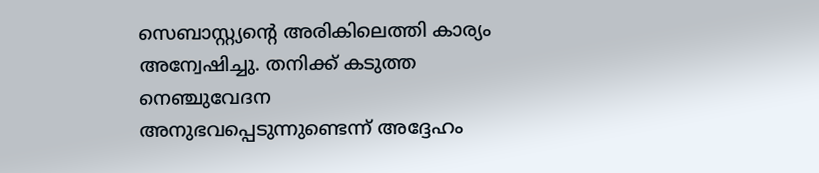സെബാസ്റ്റ്യന്റെ അരികിലെത്തി കാര്യം അന്വേഷിച്ചു. തനിക്ക് കടുത്ത നെഞ്ചുവേദന അനുഭവപ്പെടുന്നുണ്ടെന്ന് അദ്ദേഹം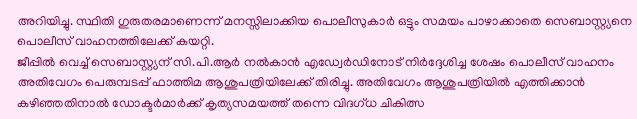അറിയിച്ചു. സ്ഥിതി ഗുരുതരമാണെന്ന് മനസ്സിലാക്കിയ പൊലീസുകാർ ഒട്ടും സമയം പാഴാക്കാതെ സെബാസ്റ്റ്യനെ പൊലീസ് വാഹനത്തിലേക്ക് കയറ്റി.
ജീപ്പിൽ വെച്ച് സെബാസ്റ്റ്യന് സി.പി.ആർ നൽകാൻ എഡ്വേർഡിനോട് നിർദ്ദേശിച്ച ശേഷം പൊലീസ് വാഹനം അതിവേഗം പെരുമ്പടപ്പ് ഫാത്തിമ ആശുപത്രിയിലേക്ക് തിരിച്ചു. അതിവേഗം ആശുപത്രിയിൽ എത്തിക്കാൻ കഴിഞ്ഞതിനാൽ ഡോക്ടർമാർക്ക് കൃത്യസമയത്ത് തന്നെ വിദഗ്ധ ചികിത്സ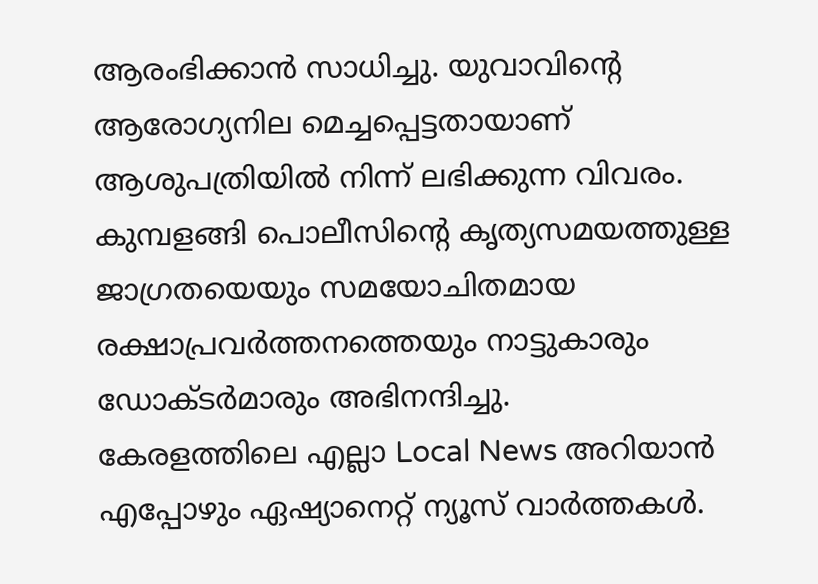ആരംഭിക്കാൻ സാധിച്ചു. യുവാവിൻ്റെ ആരോഗ്യനില മെച്ചപ്പെട്ടതായാണ് ആശുപത്രിയിൽ നിന്ന് ലഭിക്കുന്ന വിവരം. കുമ്പളങ്ങി പൊലീസിന്റെ കൃത്യസമയത്തുള്ള ജാഗ്രതയെയും സമയോചിതമായ രക്ഷാപ്രവർത്തനത്തെയും നാട്ടുകാരും ഡോക്ടർമാരും അഭിനന്ദിച്ചു.
കേരളത്തിലെ എല്ലാ Local News അറിയാൻ എപ്പോഴും ഏഷ്യാനെറ്റ് ന്യൂസ് വാർത്തകൾ.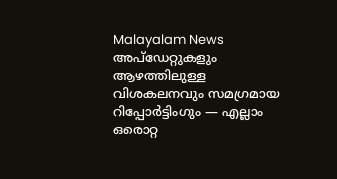Malayalam News അപ്ഡേറ്റുകളും ആഴത്തിലുള്ള വിശകലനവും സമഗ്രമായ റിപ്പോർട്ടിംഗും — എല്ലാം ഒരൊറ്റ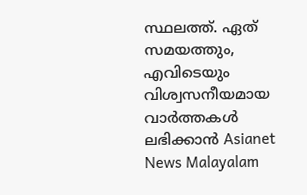സ്ഥലത്ത്. ഏത് സമയത്തും, എവിടെയും വിശ്വസനീയമായ വാർത്തകൾ ലഭിക്കാൻ Asianet News Malayalam